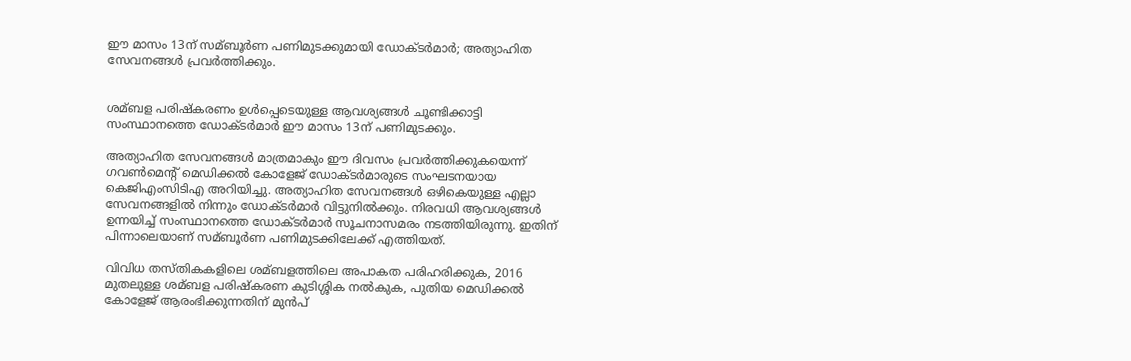ഈ മാസം 13ന് സമ്ബൂര്‍ണ പണിമുടക്കുമായി ഡോക്ടര്‍മാര്‍; അത്യാഹിത സേവനങ്ങള്‍ പ്രവര്‍ത്തിക്കും.


ശമ്ബള പരിഷ്കരണം ഉള്‍പ്പെടെയുള്ള ആവശ്യങ്ങള്‍ ചൂണ്ടിക്കാട്ടി സംസ്ഥാനത്തെ ഡോക്ടർമാർ ഈ മാസം 13ന് പണിമുടക്കും.

അത്യാഹിത സേവനങ്ങള്‍ മാത്രമാകും ഈ ദിവസം പ്രവർത്തിക്കുകയെന്ന് ഗവണ്‍മെന്റ് മെഡിക്കല്‍ കോളേജ് ഡോക്ടർമാരുടെ സംഘടനയായ കെജിഎംസിടിഎ അറിയിച്ചു. അത്യാഹിത സേവനങ്ങള്‍ ഒഴികെയുള്ള എല്ലാ സേവനങ്ങളില്‍ നിന്നും ഡോക്ടർമാർ വിട്ടുനില്‍ക്കും. നിരവധി ആവശ്യങ്ങള്‍ ഉന്നയിച്ച്‌ സംസ്ഥാനത്തെ ഡോക്ടർമാർ സൂചനാസമരം നടത്തിയിരുന്നു. ഇതിന് പിന്നാലെയാണ് സമ്ബൂർണ പണിമുടക്കിലേക്ക് എത്തിയത്.

വിവിധ തസ്തികകളിലെ ശമ്ബളത്തിലെ അപാകത പരിഹരിക്കുക, 2016 മുതലുള്ള ശമ്ബള പരിഷ്കരണ കുടിശ്ശിക നല്‍കുക, പുതിയ മെഡിക്കല്‍ കോളേജ് ആരംഭിക്കുന്നതിന് മുൻപ്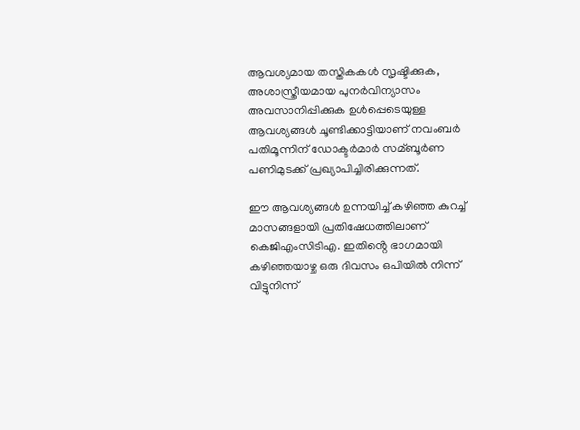ആവശ്യമായ തസ്തികകള്‍ സൃഷ്ടിക്കുക, അശാസ്ത്രീയമായ പുനർവിന്യാസം അവസാനിപ്പിക്കുക ഉള്‍പ്പെടെയുള്ള ആവശ്യങ്ങള്‍ ചൂണ്ടിക്കാട്ടിയാണ് നവംബർ പതിമൂന്നിന് ഡോക്ടർമാർ സമ്ബൂർണ പണിമുടക്ക് പ്രഖ്യാപിച്ചിരിക്കുന്നത്.

ഈ ആവശ്യങ്ങള്‍ ഉന്നയിച്ച്‌ കഴിഞ്ഞ കുറച്ച്‌ മാസങ്ങളായി പ്രതിഷേധത്തിലാണ് കെജിഎംസിടിഎ. ഇതിൻ്റെ ഭാഗമായി കഴിഞ്ഞയാഴ്ച ഒരു ദിവസം ഒപിയില്‍ നിന്ന് വിട്ടുനിന്ന്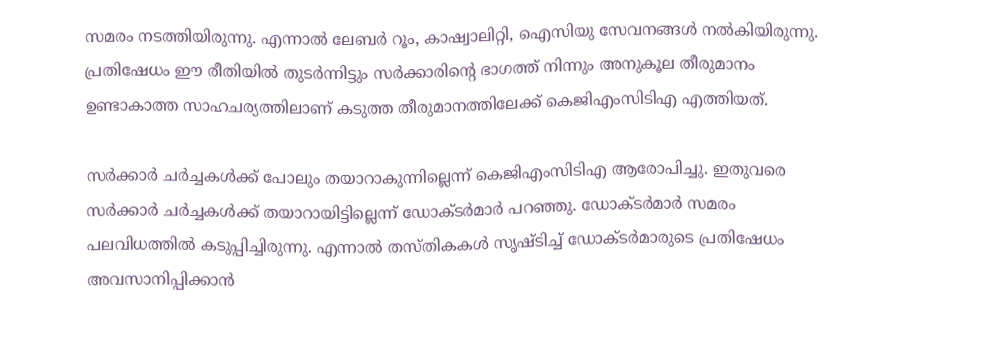സമരം നടത്തിയിരുന്നു. എന്നാല്‍ ലേബർ റൂം, കാഷ്വാലിറ്റി, ഐസിയു സേവനങ്ങള്‍ നല്‍കിയിരുന്നു. പ്രതിഷേധം ഈ രീതിയില്‍ തുടർന്നിട്ടും സർക്കാരിൻ്റെ ഭാഗത്ത് നിന്നും അനുകൂല തീരുമാനം ഉണ്ടാകാത്ത സാഹചര്യത്തിലാണ് കടുത്ത തീരുമാനത്തിലേക്ക് കെജിഎംസിടിഎ എത്തിയത്.

സർക്കാർ ചർച്ചകള്‍ക്ക് പോലും തയാറാകുന്നില്ലെന്ന് കെജിഎംസിടിഎ ആരോപിച്ചു. ഇതുവരെ സർക്കാർ ചർച്ചകള്‍ക്ക് തയാറായിട്ടില്ലെന്ന് ഡോക്ടർമാർ പറഞ്ഞു. ഡോക്ടർമാർ സമരം പലവിധത്തില്‍ കടുപ്പിച്ചിരുന്നു. എന്നാല്‍ തസ്തികകള്‍ സൃഷ്ടിച്ച്‌ ഡോക്ടർമാരുടെ പ്രതിഷേധം അവസാനിപ്പിക്കാൻ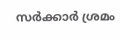സർക്കാർ ശ്രമം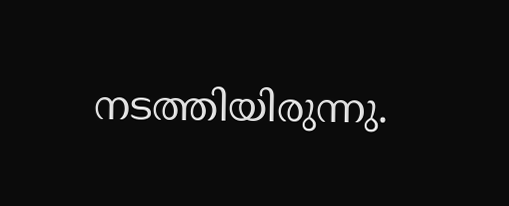നടത്തിയിരുന്നു.